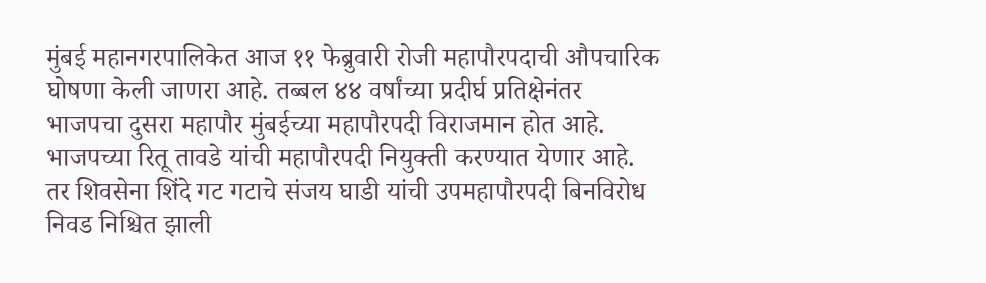मुंबई महानगरपालिकेत आज ११ फेब्रुवारी रोजी महापौरपदाची औपचारिक घोषणा केली जाणरा आहे. तब्बल ४४ वर्षांच्या प्रदीर्घ प्रतिक्षेनंतर भाजपचा दुसरा महापौर मुंबईच्या महापौरपदी विराजमान होत आहे. भाजपच्या रितू तावडे यांची महापौरपदी नियुक्ती करण्यात येणार आहे. तर शिवसेना शिंदे गट गटाचे संजय घाडी यांची उपमहापौरपदी बिनविरोध निवड निश्चित झाली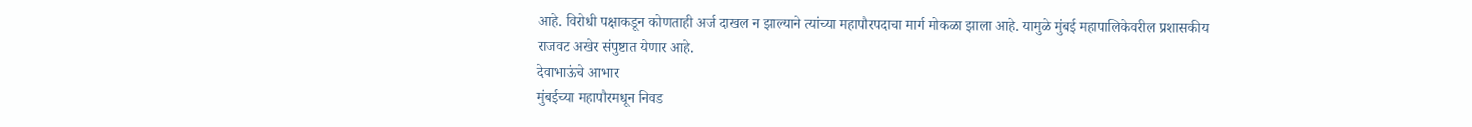आहे. विरोधी पक्षाकडून कोणताही अर्ज दाखल न झाल्याने त्यांच्या महापौरपदाचा मार्ग मोकळा झाला आहे. यामुळे मुंबई महापालिकेवरील प्रशासकीय राजवट अखेर संपुष्टात येणार आहे.
देवाभाऊंचे आभार
मुंबईच्या महापौरमधून निवड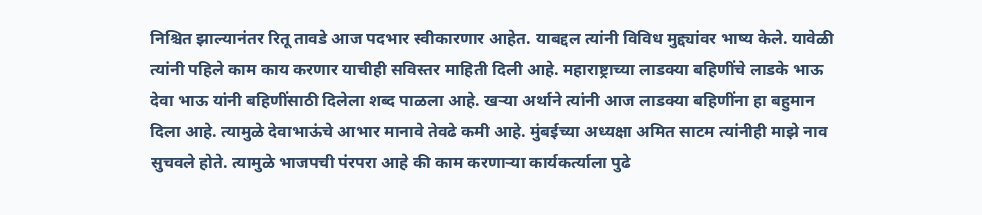निश्चित झाल्यानंतर रितू तावडे आज पदभार स्वीकारणार आहेत. याबद्दल त्यांनी विविध मुद्द्यांवर भाष्य केले. यावेळी त्यांनी पहिले काम काय करणार याचीही सविस्तर माहिती दिली आहे. महाराष्ट्राच्या लाडक्या बहिणींचे लाडके भाऊ देवा भाऊ यांनी बहिणींसाठी दिलेला शब्द पाळला आहे. खऱ्या अर्थाने त्यांनी आज लाडक्या बहिणींना हा बहुमान दिला आहे. त्यामुळे देवाभाऊंचे आभार मानावे तेवढे कमी आहे. मुंबईच्या अध्यक्षा अमित साटम त्यांनीही माझे नाव सुचवले होते. त्यामुळे भाजपची पंरपरा आहे की काम करणाऱ्या कार्यकर्त्याला पुढे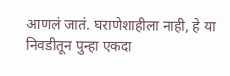आणलं जातं. घराणेशाहीला नाही, हे या निवडीतून पुन्हा एकदा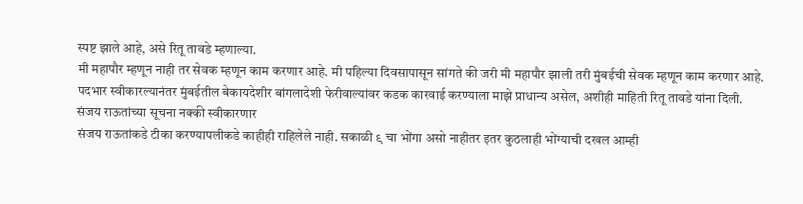स्पष्ट झाले आहे, असे रितू तावडे म्हणाल्या.
मी महापौर म्हणून नाही तर सेवक म्हणून काम करणार आहे. मी पहिल्या दिवसापासून सांगते की जरी मी महापौर झाली तरी मुंबईची सेवक म्हणून काम करणार आहे. पदभार स्वीकारल्यानंतर मुंबईतील बेकायदेशीर बांगलादेशी फेरीवाल्यांवर कडक कारवाई करण्याला माझे प्राधान्य असेल, अशीही माहिती रितू तावडे यांना दिली.
संजय राऊतांच्या सूचना नक्की स्वीकारणार
संजय राऊतांकडे टीका करण्यापलीकडे काहीही राहिलेले नाही. सकाळी ९ चा भोंगा असो नाहीतर इतर कुठलाही भोंग्याची दखल आम्ही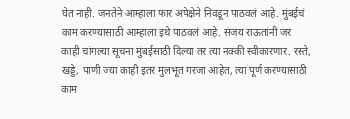घेत नाही. जनतेने आम्हाला फार अपेक्षेने निवडून पाठवलं आहे. मुंबईचं काम करण्यासाठी आम्हाला इथे पाठवलं आहे. संजय राऊतांनी जर काही चांगल्या सूचना मुंबईसाठी दिल्या तर त्या नक्की स्वीकारणार. रस्ते, खड्डे, पाणी ज्या काही इतर मुलभूत गरजा आहेत, त्या पूर्ण करण्यासाठी काम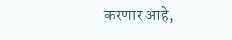करणार आहे,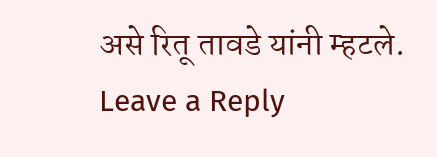असे रितू तावडे यांनी म्हटले.
Leave a Reply